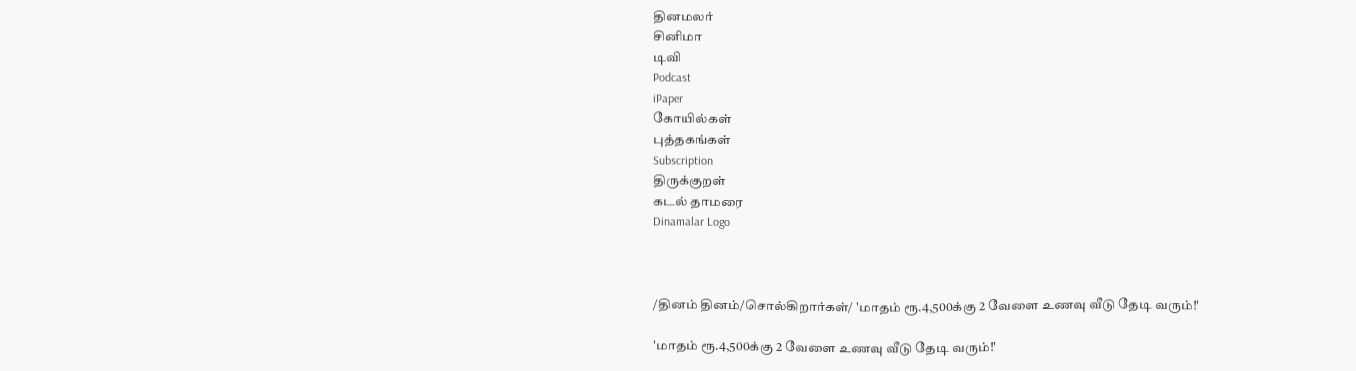தினமலர்
சினிமா
டிவி
Podcast
iPaper
கோயில்கள்
புத்தகங்கள்
Subscription
திருக்குறள்
கடல் தாமரை
Dinamalar Logo



/தினம் தினம்/சொல்கிறார்கள்/ 'மாதம் ரூ.4,500க்கு 2 வேளை உணவு வீடு தேடி வரும்!'

'மாதம் ரூ.4,500க்கு 2 வேளை உணவு வீடு தேடி வரும்!'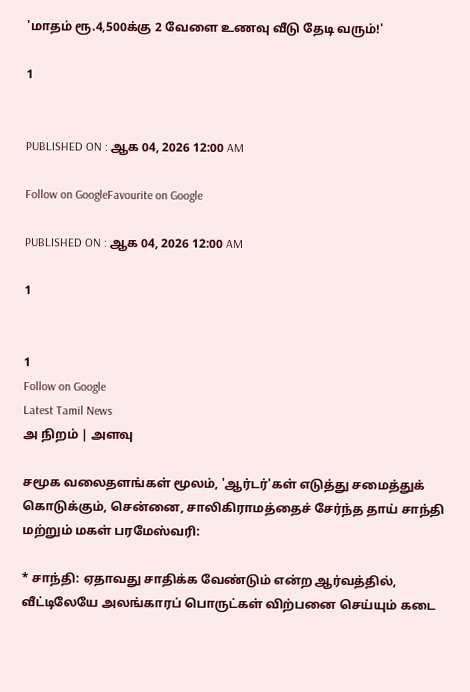'மாதம் ரூ.4,500க்கு 2 வேளை உணவு வீடு தேடி வரும்!'

1


PUBLISHED ON : ஆக 04, 2026 12:00 AM

Follow on GoogleFavourite on Google

PUBLISHED ON : ஆக 04, 2026 12:00 AM

1


1
Follow on Google
Latest Tamil News
அ நிறம் | அளவு

சமூக வலைதளங்கள் மூலம், 'ஆர்டர்'கள் எடுத்து சமைத்துக் கொடுக்கும், சென்னை, சாலிகிராமத்தைச் சேர்ந்த தாய் சாந்தி மற்றும் மகள் பரமேஸ்வரி:

* சாந்தி: ஏதாவது சாதிக்க வேண்டும் என்ற ஆர்வத்தில், வீட்டிலேயே அலங்காரப் பொருட்கள் விற்பனை செய்யும் கடை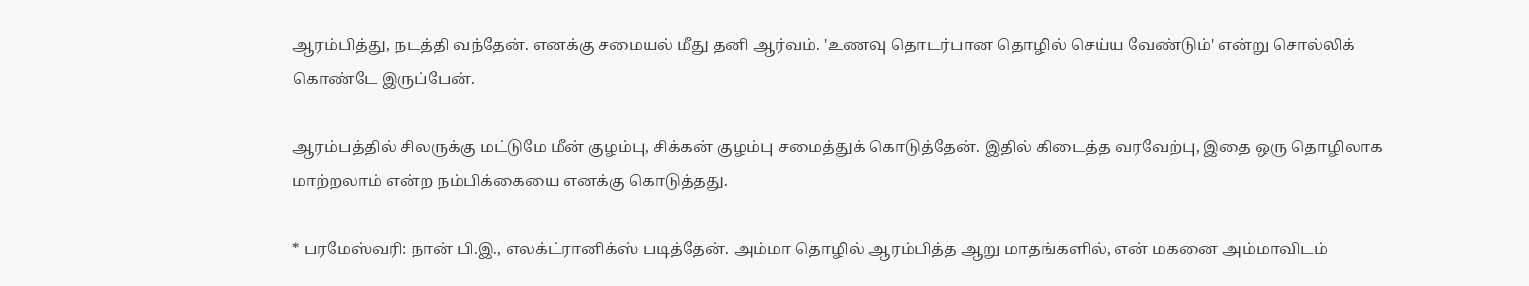ஆரம்பித்து, நடத்தி வந்தேன். எனக்கு சமையல் மீது தனி ஆர்வம். 'உணவு தொடர்பான தொழில் செய்ய வேண்டும்' என்று சொல்லிக் கொண்டே இருப்பேன்.

ஆரம்பத்தில் சிலருக்கு மட்டுமே மீன் குழம்பு, சிக்கன் குழம்பு சமைத்துக் கொடுத்தேன். இதில் கிடைத்த வரவேற்பு, இதை ஒரு தொழிலாக மாற்றலாம் என்ற நம்பிக்கையை எனக்கு கொடுத்தது.

* பரமேஸ்வரி: நான் பி.இ., எலக்ட்ரானிக்ஸ் படித்தேன். அம்மா தொழில் ஆரம்பித்த ஆறு மாதங்களில், என் மகனை அம்மாவிடம்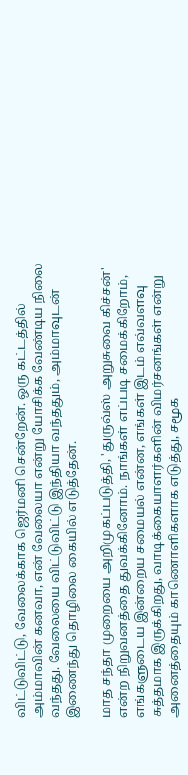விட்டுவிட்டு, வேலைக்காக ஜெர்மனி சென்றேன். ஒரு கட்டத்தில் அம்மாவின் கனவா, என் வேலையா என்று யோசிக்க வேண்டிய நிலை வந்தது. வேலையை விட்டுவிட்டு இந்தியா வந்ததும், அம்மாவுடன் இணைந்து தொழிலை கையில் எடுத்தேன்.

மாத சந்தா முறையை அறிமுகப்படுத்தி, 'துருவ்ஸ் அறுசுவை கிச்சன்' என்ற நிறுவனத்தை துவக்கினோம். நாங்கள் எப்படி சமைக்கிறோம், எங்களுடைய இன்றைய சமையல் என்ன, எங்கள் இடம் எவ்வளவு சுத்தமாக இருக்கிறது, வாடிக்கையாளர்களின் விமர்சனங்கள் என்று அனைத்தையும் காணொளிகளாக எடுத்து, சமூக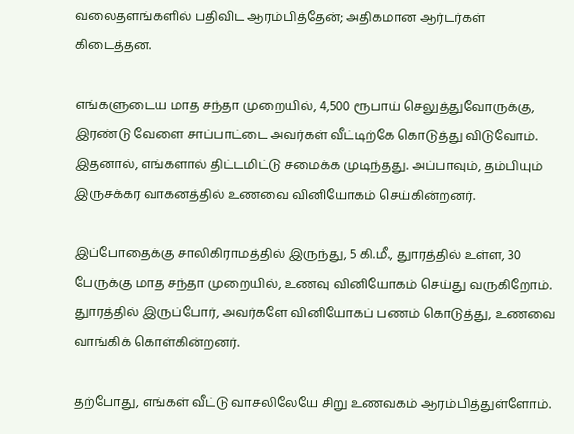வலைதளங்களில் பதிவிட ஆரம்பித்தேன்; அதிகமான ஆர்டர்கள் கிடைத்தன.

எங்களுடைய மாத சந்தா முறையில், 4,500 ரூபாய் செலுத்துவோருக்கு, இரண்டு வேளை சாப்பாட்டை அவர்கள் வீட்டிற்கே கொடுத்து விடுவோம். இதனால், எங்களால் திட்டமிட்டு சமைக்க முடிந்தது. அப்பாவும், தம்பியும் இருசக்கர வாகனத்தில் உணவை வினியோகம் செய்கின்றனர்.

இப்போதைக்கு சாலிகிராமத்தில் இருந்து, 5 கி.மீ., துாரத்தில் உள்ள, 30 பேருக்கு மாத சந்தா முறையில், உணவு வினியோகம் செய்து வருகிறோம். துாரத்தில் இருப்போர், அவர்களே வினியோகப் பணம் கொடுத்து, உணவை வாங்கிக் கொள்கின்றனர்.

தற்போது, எங்கள் வீட்டு வாசலிலேயே சிறு உணவகம் ஆரம்பித்துள்ளோம்.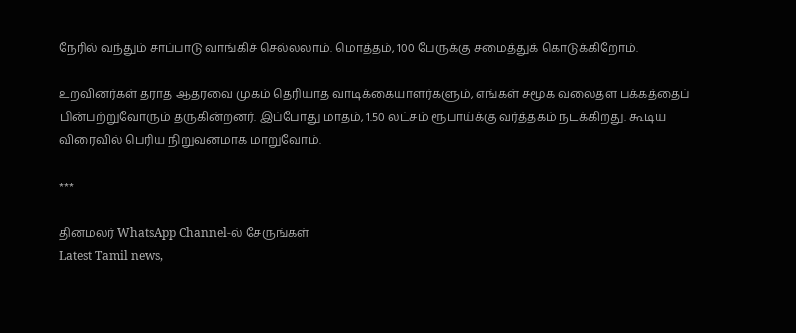நேரில் வந்தும் சாப்பாடு வாங்கிச் செல்லலாம். மொத்தம், 100 பேருக்கு சமைத்துக் கொடுக்கிறோம்.

உறவினர்கள் தராத ஆதரவை முகம் தெரியாத வாடிக்கையாளர்களும், எங்கள் சமூக வலைதள பக்கத்தைப் பின்பற்றுவோரும் தருகின்றனர். இப்போது மாதம், 1.50 லட்சம் ரூபாய்க்கு வர்த்தகம் நடக்கிறது. கூடிய விரைவில் பெரிய நிறுவனமாக மாறுவோம்.

***

தினமலர் WhatsApp Channel-ல் சேருங்கள்
Latest Tamil news,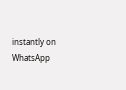instantly on WhatsApp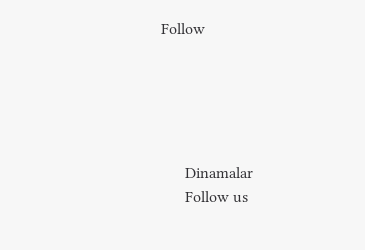Follow





      Dinamalar
      Follow us